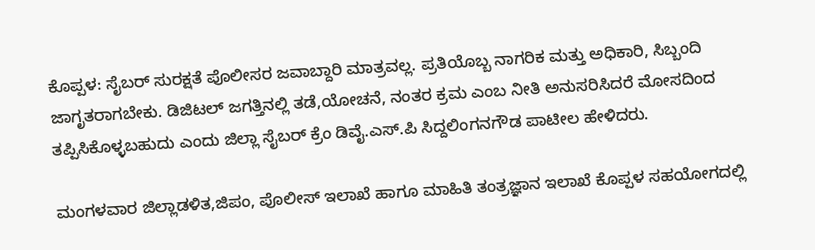ಕೊಪ್ಪಳ: ಸೈಬರ್ ಸುರಕ್ಷತೆ ಪೊಲೀಸರ ಜವಾಬ್ದಾರಿ ಮಾತ್ರವಲ್ಲ. ಪ್ರತಿಯೊಬ್ಬ ನಾಗರಿಕ ಮತ್ತು ಅಧಿಕಾರಿ, ಸಿಬ್ಬಂದಿ ಜಾಗೃತರಾಗಬೇಕು. ಡಿಜಿಟಲ್ ಜಗತ್ತಿನಲ್ಲಿ ತಡೆ,ಯೋಚನೆ, ನಂತರ ಕ್ರಮ ಎಂಬ ನೀತಿ ಅನುಸರಿಸಿದರೆ ಮೋಸದಿಂದ ತಪ್ಪಿಸಿಕೊಳ್ಳಬಹುದು ಎಂದು ಜಿಲ್ಲಾ ಸೈಬರ್ ಕ್ರೆಂ ಡಿವೈ.ಎಸ್.ಪಿ ಸಿದ್ದಲಿಂಗನಗೌಡ ಪಾಟೀಲ ಹೇಳಿದರು.

ಮಂಗಳವಾರ ಜಿಲ್ಲಾಡಳಿತ,ಜಿಪಂ, ಪೊಲೀಸ್ ಇಲಾಖೆ ಹಾಗೂ ಮಾಹಿತಿ ತಂತ್ರಜ್ಞಾನ ಇಲಾಖೆ ಕೊಪ್ಪಳ ಸಹಯೋಗದಲ್ಲಿ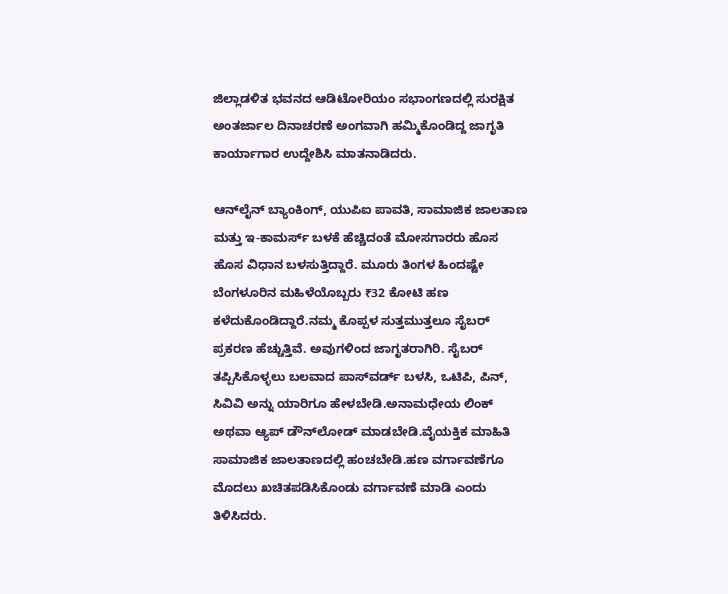ಜಿಲ್ಲಾಡಳಿತ ಭವನದ ಆಡಿಟೋರಿಯಂ ಸಭಾಂಗಣದಲ್ಲಿ ಸುರಕ್ಷಿತ ಅಂತರ್ಜಾಲ ದಿನಾಚರಣೆ ಅಂಗವಾಗಿ ಹಮ್ಮಿಕೊಂಡಿದ್ದ ಜಾಗೃತಿ ಕಾರ್ಯಾಗಾರ ಉದ್ದೇಶಿಸಿ ಮಾತನಾಡಿದರು.

ಆನ್‌ಲೈನ್ ಬ್ಯಾಂಕಿಂಗ್, ಯುಪಿಐ ಪಾವತಿ, ಸಾಮಾಜಿಕ ಜಾಲತಾಣ ಮತ್ತು ಇ-ಕಾಮರ್ಸ್ ಬಳಕೆ ಹೆಚ್ಚಿದಂತೆ ಮೋಸಗಾರರು ಹೊಸ ಹೊಸ ವಿಧಾನ ಬಳಸುತ್ತಿದ್ದಾರೆ. ಮೂರು ತಿಂಗಳ ಹಿಂದಷ್ಟೇ ಬೆಂಗಳೂರಿನ ಮಹಿಳೆಯೊಬ್ಬರು ₹32 ಕೋಟಿ ಹಣ ಕಳೆದುಕೊಂಡಿದ್ದಾರೆ.ನಮ್ಮ ಕೊಪ್ಪಳ ಸುತ್ತಮುತ್ತಲೂ ಸೈಬರ್ ಪ್ರಕರಣ ಹೆಚ್ಚುತ್ತಿವೆ. ಅವುಗಳಿಂದ ಜಾಗೃತರಾಗಿರಿ. ಸೈಬರ್ ತಪ್ಪಿಸಿಕೊಳ್ಳಲು ಬಲವಾದ ಪಾಸ್‌ವರ್ಡ್ ಬಳಸಿ, ಒಟಿಪಿ, ಪಿನ್, ಸಿವಿವಿ ಅನ್ನು ಯಾರಿಗೂ ಹೇಳಬೇಡಿ.ಅನಾಮಧೇಯ ಲಿಂಕ್ ಅಥವಾ ಆ್ಯಪ್ ಡೌನ್‌ಲೋಡ್ ಮಾಡಬೇಡಿ.ವೈಯಕ್ತಿಕ ಮಾಹಿತಿ ಸಾಮಾಜಿಕ ಜಾಲತಾಣದಲ್ಲಿ ಹಂಚಬೇಡಿ.ಹಣ ವರ್ಗಾವಣೆಗೂ ಮೊದಲು ಖಚಿತಪಡಿಸಿಕೊಂಡು ವರ್ಗಾವಣೆ ಮಾಡಿ ಎಂದು ತಿಳಿಸಿದರು.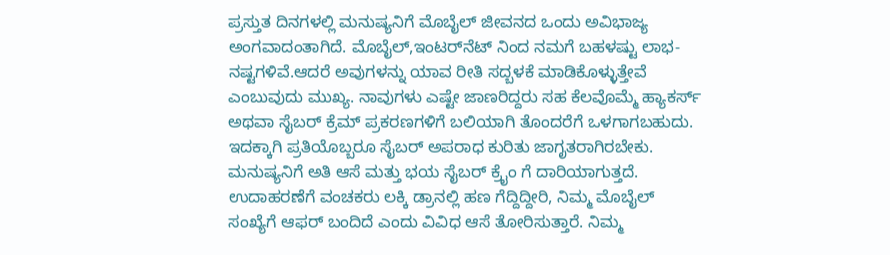ಪ್ರಸ್ತುತ ದಿನಗಳಲ್ಲಿ ಮನುಷ್ಯನಿಗೆ ಮೊಬೈಲ್ ಜೀವನದ ಒಂದು ಅವಿಭಾಜ್ಯ ಅಂಗವಾದಂತಾಗಿದೆ. ಮೊಬೈಲ್,ಇಂಟರ್‌ನೆಟ್‌ ನಿಂದ ನಮಗೆ ಬಹಳಷ್ಟು ಲಾಭ-ನಷ್ಟಗಳಿವೆ.ಆದರೆ ಅವುಗಳನ್ನು ಯಾವ ರೀತಿ ಸದ್ಬಳಕೆ ಮಾಡಿಕೊಳ್ಳುತ್ತೇವೆ ಎಂಬುವುದು ಮುಖ್ಯ. ನಾವುಗಳು ಎಷ್ಟೇ ಜಾಣರಿದ್ದರು ಸಹ ಕೆಲವೊಮ್ಮೆ ಹ್ಯಾಕರ್ಸ್ ಅಥವಾ ಸೈಬರ್ ಕ್ರೆಮ್‌ ಪ್ರಕರಣಗಳಿಗೆ ಬಲಿಯಾಗಿ ತೊಂದರೆಗೆ ಒಳಗಾಗಬಹುದು. ಇದಕ್ಕಾಗಿ ಪ್ರತಿಯೊಬ್ಬರೂ ಸೈಬರ್ ಅಪರಾಧ ಕುರಿತು ಜಾಗೃತರಾಗಿರಬೇಕು. ಮನುಷ್ಯನಿಗೆ ಅತಿ ಆಸೆ ಮತ್ತು ಭಯ ಸೈಬರ್ ಕ್ರೈಂ ಗೆ ದಾರಿಯಾಗುತ್ತದೆ. ಉದಾಹರಣೆಗೆ ವಂಚಕರು ಲಕ್ಕಿ ಡ್ರಾನಲ್ಲಿ ಹಣ ಗೆದ್ದಿದ್ದೀರಿ, ನಿಮ್ಮ ಮೊಬೈಲ್ ಸಂಖ್ಯೆಗೆ ಆಫರ್ ಬಂದಿದೆ ಎಂದು ವಿವಿಧ ಆಸೆ ತೋರಿಸುತ್ತಾರೆ. ನಿಮ್ಮ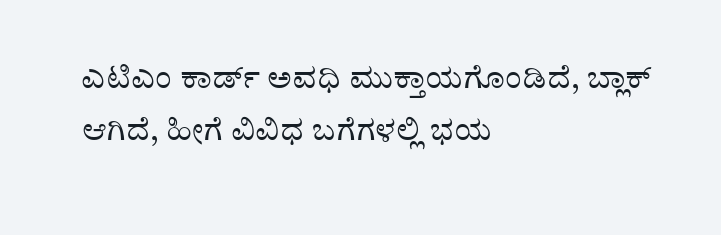ಎಟಿಎಂ ಕಾರ್ಡ್ ಅವಧಿ ಮುಕ್ತಾಯಗೊಂಡಿದೆ, ಬ್ಲಾಕ್ ಆಗಿದೆ, ಹೀಗೆ ವಿವಿಧ ಬಗೆಗಳಲ್ಲಿ ಭಯ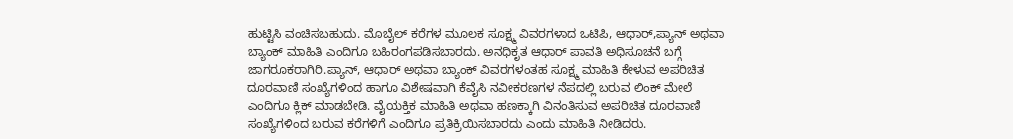ಹುಟ್ಟಿಸಿ ವಂಚಿಸಬಹುದು. ಮೊಬೈಲ್ ಕರೆಗಳ ಮೂಲಕ ಸೂಕ್ಷ್ಮ ವಿವರಗಳಾದ ಒಟಿಪಿ, ಆಧಾರ್,ಪ್ಯಾನ್ ಅಥವಾ ಬ್ಯಾಂಕ್ ಮಾಹಿತಿ ಎಂದಿಗೂ ಬಹಿರಂಗಪಡಿಸಬಾರದು. ಅನಧಿಕೃತ ಆಧಾರ್ ಪಾವತಿ ಅಧಿಸೂಚನೆ ಬಗ್ಗೆ ಜಾಗರೂಕರಾಗಿರಿ.ಪ್ಯಾನ್, ಆಧಾರ್ ಅಥವಾ ಬ್ಯಾಂಕ್ ವಿವರಗಳಂತಹ ಸೂಕ್ಷ್ಮ ಮಾಹಿತಿ ಕೇಳುವ ಅಪರಿಚಿತ ದೂರವಾಣಿ ಸಂಖ್ಯೆಗಳಿಂದ ಹಾಗೂ ವಿಶೇಷವಾಗಿ ಕೆವೈಸಿ ನವೀಕರಣಗಳ ನೆಪದಲ್ಲಿ ಬರುವ ಲಿಂಕ್‌ ಮೇಲೆ ಎಂದಿಗೂ ಕ್ಲಿಕ್ ಮಾಡಬೇಡಿ. ವೈಯಕ್ತಿಕ ಮಾಹಿತಿ ಅಥವಾ ಹಣಕ್ಕಾಗಿ ವಿನಂತಿಸುವ ಅಪರಿಚಿತ ದೂರವಾಣಿ ಸಂಖ್ಯೆಗಳಿಂದ ಬರುವ ಕರೆಗಳಿಗೆ ಎಂದಿಗೂ ಪ್ರತಿಕ್ರಿಯಿಸಬಾರದು ಎಂದು ಮಾಹಿತಿ ನೀಡಿದರು.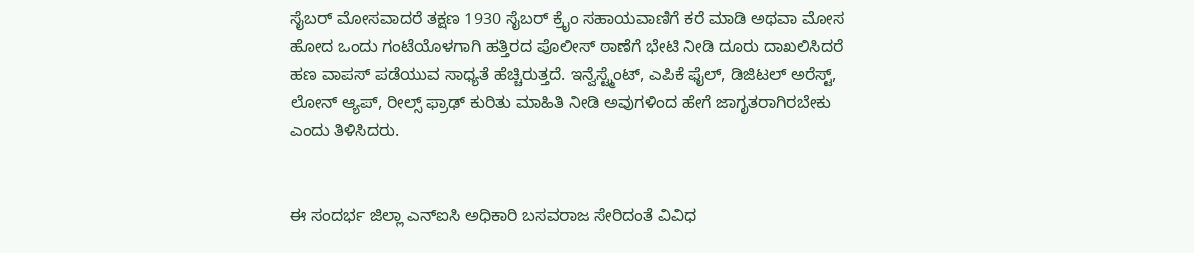ಸೈಬರ್ ಮೋಸವಾದರೆ ತಕ್ಷಣ 1930 ಸೈಬರ್ ಕ್ರೈಂ ಸಹಾಯವಾಣಿಗೆ ಕರೆ ಮಾಡಿ ಅಥವಾ ಮೋಸ ಹೋದ ಒಂದು ಗಂಟೆಯೊಳಗಾಗಿ ಹತ್ತಿರದ ಪೊಲೀಸ್ ಠಾಣೆಗೆ ಭೇಟಿ ನೀಡಿ ದೂರು ದಾಖಲಿಸಿದರೆ ಹಣ ವಾಪಸ್ ಪಡೆಯುವ ಸಾಧ್ಯತೆ ಹೆಚ್ಚಿರುತ್ತದೆ. ಇನ್ವೆಸ್ಟ್ಮೆಂಟ್, ಎಪಿಕೆ ಫೈಲ್, ಡಿಜಿಟಲ್ ಅರೆಸ್ಟ್, ಲೋನ್ ಆ್ಯಪ್, ರೀಲ್ಸ್ ಫ್ರಾಢ್ ಕುರಿತು ಮಾಹಿತಿ ನೀಡಿ ಅವುಗಳಿಂದ ಹೇಗೆ ಜಾಗೃತರಾಗಿರಬೇಕು ಎಂದು ತಿಳಿಸಿದರು.


ಈ ಸಂದರ್ಭ ಜಿಲ್ಲಾ ಎನ್‌ಐಸಿ ಅಧಿಕಾರಿ ಬಸವರಾಜ ಸೇರಿದಂತೆ ವಿವಿಧ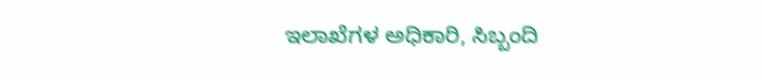ಇಲಾಖೆಗಳ ಅಧಿಕಾರಿ, ಸಿಬ್ಬಂದಿ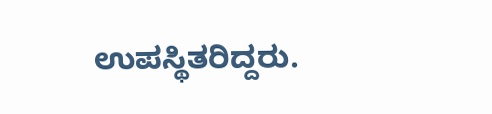ಉಪಸ್ಥಿತರಿದ್ದರು.